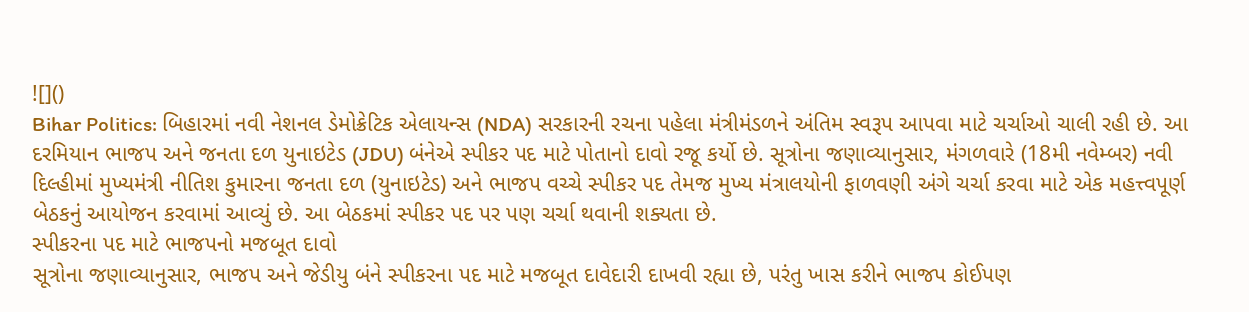![]()
Bihar Politics: બિહારમાં નવી નેશનલ ડેમોક્રેટિક એલાયન્સ (NDA) સરકારની રચના પહેલા મંત્રીમંડળને અંતિમ સ્વરૂપ આપવા માટે ચર્ચાઓ ચાલી રહી છે. આ દરમિયાન ભાજપ અને જનતા દળ યુનાઇટેડ (JDU) બંનેએ સ્પીકર પદ માટે પોતાનો દાવો રજૂ કર્યો છે. સૂત્રોના જણાવ્યાનુસાર, મંગળવારે (18મી નવેમ્બર) નવી દિલ્હીમાં મુખ્યમંત્રી નીતિશ કુમારના જનતા દળ (યુનાઇટેડ) અને ભાજપ વચ્ચે સ્પીકર પદ તેમજ મુખ્ય મંત્રાલયોની ફાળવણી અંગે ચર્ચા કરવા માટે એક મહત્ત્વપૂર્ણ બેઠકનું આયોજન કરવામાં આવ્યું છે. આ બેઠકમાં સ્પીકર પદ પર પણ ચર્ચા થવાની શક્યતા છે.
સ્પીકરના પદ માટે ભાજપનો મજબૂત દાવો
સૂત્રોના જણાવ્યાનુસાર, ભાજપ અને જેડીયુ બંને સ્પીકરના પદ માટે મજબૂત દાવેદારી દાખવી રહ્યા છે, પરંતુ ખાસ કરીને ભાજપ કોઈપણ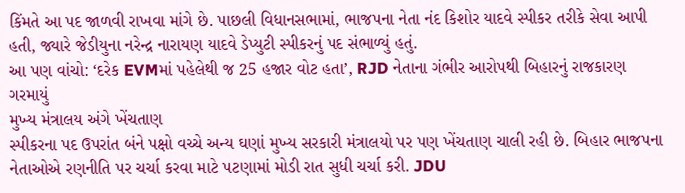કિંમતે આ પદ જાળવી રાખવા માંગે છે. પાછલી વિધાનસભામાં, ભાજપના નેતા નંદ કિશોર યાદવે સ્પીકર તરીકે સેવા આપી હતી, જ્યારે જેડીયુના નરેન્દ્ર નારાયણ યાદવે ડેપ્યુટી સ્પીકરનું પદ સંભાળ્યું હતું.
આ પણ વાંચો: ‘દરેક EVMમાં પહેલેથી જ 25 હજાર વોટ હતા’, RJD નેતાના ગંભીર આરોપથી બિહારનું રાજકારણ ગરમાયું
મુખ્ય મંત્રાલય અંગે ખેંચતાણ
સ્પીકરના પદ ઉપરાંત બંને પક્ષો વચ્ચે અન્ય ઘણાં મુખ્ય સરકારી મંત્રાલયો પર પણ ખેંચતાણ ચાલી રહી છે. બિહાર ભાજપના નેતાઓએ રણનીતિ પર ચર્ચા કરવા માટે પટણામાં મોડી રાત સુધી ચર્ચા કરી. JDU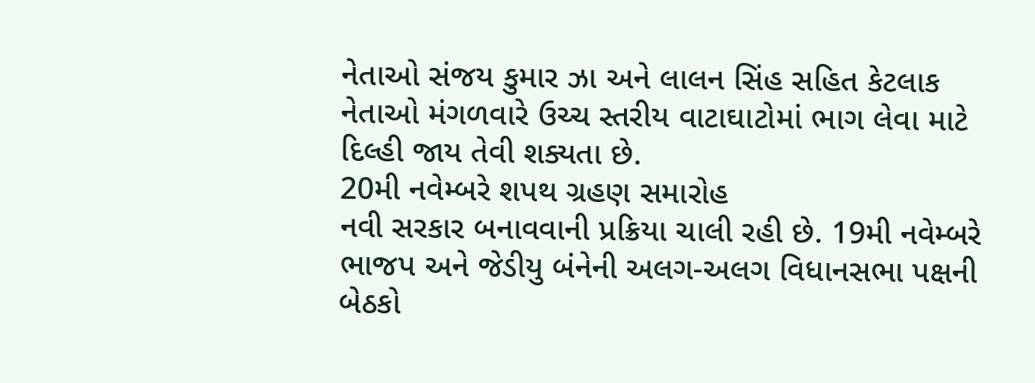નેતાઓ સંજય કુમાર ઝા અને લાલન સિંહ સહિત કેટલાક નેતાઓ મંગળવારે ઉચ્ચ સ્તરીય વાટાઘાટોમાં ભાગ લેવા માટે દિલ્હી જાય તેવી શક્યતા છે.
20મી નવેમ્બરે શપથ ગ્રહણ સમારોહ
નવી સરકાર બનાવવાની પ્રક્રિયા ચાલી રહી છે. 19મી નવેમ્બરે ભાજપ અને જેડીયુ બંનેની અલગ-અલગ વિધાનસભા પક્ષની બેઠકો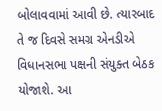બોલાવવામાં આવી છે. ત્યારબાદ તે જ દિવસે સમગ્ર એનડીએ વિધાનસભા પક્ષની સંયુક્ત બેઠક યોજાશે. આ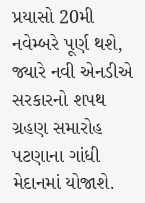પ્રયાસો 20મી નવેમ્બરે પૂર્ણ થશે, જ્યારે નવી એનડીએ સરકારનો શપથ ગ્રહણ સમારોહ પટણાના ગાંધી મેદાનમાં યોજાશે.